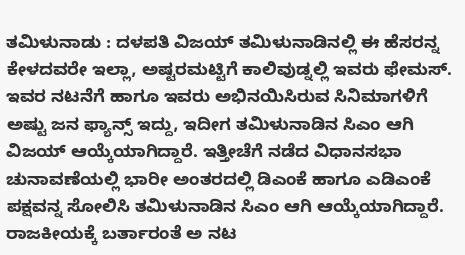ತಮಿಳುನಾಡು : ದಳಪತಿ ವಿಜಯ್ ತಮಿಳುನಾಡಿನಲ್ಲಿ ಈ ಹೆಸರನ್ನ ಕೇಳದವರೇ ಇಲ್ಲಾ, ಅಷ್ಟರಮಟ್ಟಿಗೆ ಕಾಲಿವುಡ್ನಲ್ಲಿ ಇವರು ಫೇಮಸ್. ಇವರ ನಟನೆಗೆ ಹಾಗೂ ಇವರು ಅಭಿನಯಿಸಿರುವ ಸಿನಿಮಾಗಳಿಗೆ ಅಷ್ಟು ಜನ ಫ್ಯಾನ್ಸ್ ಇದ್ದು, ಇದೀಗ ತಮಿಳುನಾಡಿನ ಸಿಎಂ ಆಗಿ ವಿಜಯ್ ಆಯ್ಕೆಯಾಗಿದ್ದಾರೆ. ಇತ್ತೀಚೆಗೆ ನಡೆದ ವಿಧಾನಸಭಾ ಚುನಾವಣೆಯಲ್ಲಿ ಭಾರೀ ಅಂತರದಲ್ಲಿ ಡಿಎಂಕೆ ಹಾಗೂ ಎಡಿಎಂಕೆ ಪಕ್ಷವನ್ನ ಸೋಲಿಸಿ ತಮಿಳುನಾಡಿನ ಸಿಎಂ ಆಗಿ ಆಯ್ಕೆಯಾಗಿದ್ದಾರೆ.
ರಾಜಕೀಯಕ್ಕೆ ಬರ್ತಾರಂತೆ ಅ ನಟ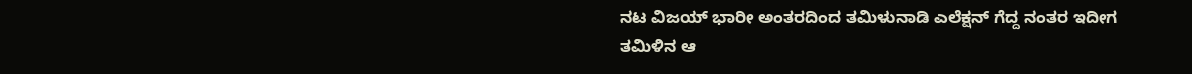ನಟ ವಿಜಯ್ ಭಾರೀ ಅಂತರದಿಂದ ತಮಿಳುನಾಡಿ ಎಲೆಕ್ಷನ್ ಗೆದ್ದ ನಂತರ ಇದೀಗ ತಮಿಳಿನ ಆ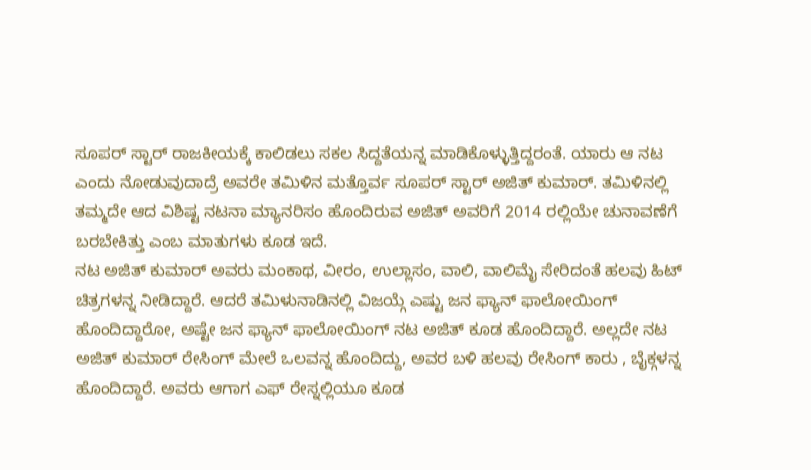ಸೂಪರ್ ಸ್ಟಾರ್ ರಾಜಕೀಯಕ್ಕೆ ಕಾಲಿಡಲು ಸಕಲ ಸಿದ್ದತೆಯನ್ನ ಮಾಡಿಕೊಳ್ಳುತ್ತಿದ್ದರಂತೆ. ಯಾರು ಆ ನಟ ಎಂದು ನೋಡುವುದಾದ್ರೆ ಅವರೇ ತಮಿಳಿನ ಮತ್ತೊರ್ವ ಸೂಪರ್ ಸ್ಟಾರ್ ಅಜಿತ್ ಕುಮಾರ್. ತಮಿಳಿನಲ್ಲಿ ತಮ್ಮದೇ ಆದ ವಿಶಿಷ್ಟ ನಟನಾ ಮ್ಯಾನರಿಸಂ ಹೊಂದಿರುವ ಅಜಿತ್ ಅವರಿಗೆ 2014 ರಲ್ಲಿಯೇ ಚುನಾವಣೆಗೆ ಬರಬೇಕಿತ್ತು ಎಂಬ ಮಾತುಗಳು ಕೂಡ ಇದೆ.
ನಟ ಅಜಿತ್ ಕುಮಾರ್ ಅವರು ಮಂಕಾಥ, ವೀರಂ, ಉಲ್ಲಾಸಂ, ವಾಲಿ, ವಾಲಿಮೈ ಸೇರಿದಂತೆ ಹಲವು ಹಿಟ್ ಚಿತ್ರಗಳನ್ನ ನೀಡಿದ್ದಾರೆ. ಆದರೆ ತಮಿಳುನಾಡಿನಲ್ಲಿ ವಿಜಯ್ಗೆ ಎಷ್ಟು ಜನ ಫ್ಯಾನ್ ಫಾಲೋಯಿಂಗ್ ಹೊಂದಿದ್ದಾರೋ, ಅಷ್ಟೇ ಜನ ಫ್ಯಾನ್ ಫಾಲೋಯಿಂಗ್ ನಟ ಅಜಿತ್ ಕೂಡ ಹೊಂದಿದ್ದಾರೆ. ಅಲ್ಲದೇ ನಟ ಅಜಿತ್ ಕುಮಾರ್ ರೇಸಿಂಗ್ ಮೇಲೆ ಒಲವನ್ನ ಹೊಂದಿದ್ದು, ಅವರ ಬಳಿ ಹಲವು ರೇಸಿಂಗ್ ಕಾರು , ಬೈಕ್ಗಳನ್ನ ಹೊಂದಿದ್ದಾರೆ. ಅವರು ಆಗಾಗ ಎಫ್ ರೇಸ್ನಲ್ಲಿಯೂ ಕೂಡ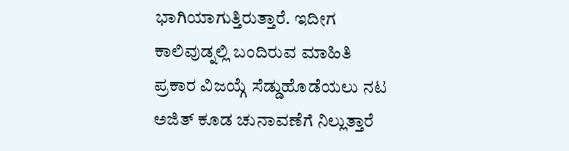ಭಾಗಿಯಾಗುತ್ತಿರುತ್ತಾರೆ. ಇದೀಗ ಕಾಲಿವುಡ್ನಲ್ಲಿ ಬಂದಿರುವ ಮಾಹಿತಿ ಪ್ರಕಾರ ವಿಜಯ್ಗೆ ಸೆಡ್ಡುಹೊಡೆಯಲು ನಟ ಅಜಿತ್ ಕೂಡ ಚುನಾವಣೆಗೆ ನಿಲ್ಲುತ್ತಾರೆ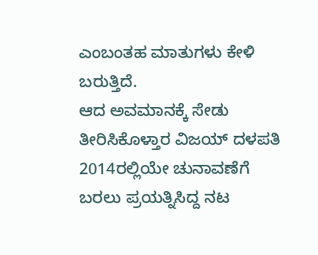ಎಂಬಂತಹ ಮಾತುಗಳು ಕೇಳಿ ಬರುತ್ತಿದೆ.
ಆದ ಅವಮಾನಕ್ಕೆ ಸೇಡು ತೀರಿಸಿಕೊಳ್ತಾರ ವಿಜಯ್ ದಳಪತಿ
2014ರಲ್ಲಿಯೇ ಚುನಾವಣೆಗೆ ಬರಲು ಪ್ರಯತ್ನಿಸಿದ್ದ ನಟ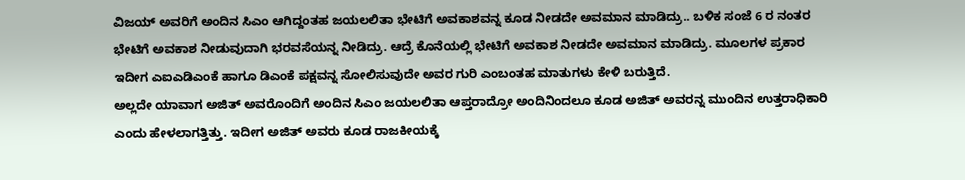ವಿಜಯ್ ಅವರಿಗೆ ಅಂದಿನ ಸಿಎಂ ಆಗಿದ್ದಂತಹ ಜಯಲಲಿತಾ ಭೇಟಿಗೆ ಅವಕಾಶವನ್ನ ಕೂಡ ನೀಡದೇ ಅವಮಾನ ಮಾಡಿದ್ರು.. ಬಳಿಕ ಸಂಜೆ 6 ರ ನಂತರ ಭೇಟಿಗೆ ಅವಕಾಶ ನೀಡುವುದಾಗಿ ಭರವಸೆಯನ್ನ ನೀಡಿದ್ರು. ಆದ್ರೆ ಕೊನೆಯಲ್ಲಿ ಭೇಟಿಗೆ ಅವಕಾಶ ನೀಡದೇ ಅವಮಾನ ಮಾಡಿದ್ರು. ಮೂಲಗಳ ಪ್ರಕಾರ ಇದೀಗ ಎಐಎಡಿಎಂಕೆ ಹಾಗೂ ಡಿಎಂಕೆ ಪಕ್ಷವನ್ನ ಸೋಲಿಸುವುದೇ ಅವರ ಗುರಿ ಎಂಬಂತಹ ಮಾತುಗಳು ಕೇಳಿ ಬರುತ್ತಿದೆ.
ಅಲ್ಲದೇ ಯಾವಾಗ ಅಜಿತ್ ಅವರೊಂದಿಗೆ ಅಂದಿನ ಸಿಎಂ ಜಯಲಲಿತಾ ಆಪ್ತರಾದ್ರೋ ಅಂದಿನಿಂದಲೂ ಕೂಡ ಅಜಿತ್ ಅವರನ್ನ ಮುಂದಿನ ಉತ್ತರಾಧಿಕಾರಿ ಎಂದು ಹೇಳಲಾಗತ್ತಿತ್ತು. ಇದೀಗ ಅಜಿತ್ ಅವರು ಕೂಡ ರಾಜಕೀಯಕ್ಕೆ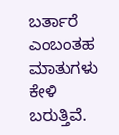ಬರ್ತಾರೆ ಎಂಬಂತಹ ಮಾತುಗಳು ಕೇಳಿ ಬರುತ್ತಿವೆ.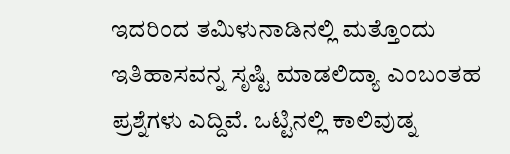ಇದರಿಂದ ತಮಿಳುನಾಡಿನಲ್ಲಿ ಮತ್ತೊಂದು ಇತಿಹಾಸವನ್ನ ಸೃಷ್ಟಿ ಮಾಡಲಿದ್ಯಾ ಎಂಬಂತಹ ಪ್ರಶ್ನೆಗಳು ಎದ್ದಿವೆ. ಒಟ್ಟಿನಲ್ಲಿ ಕಾಲಿವುಡ್ನ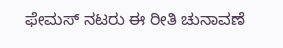ಫೇಮಸ್ ನಟರು ಈ ರೀತಿ ಚುನಾವಣೆ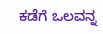ಕಡೆಗೆ ಒಲವನ್ನ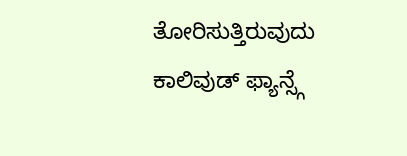ತೋರಿಸುತ್ತಿರುವುದು ಕಾಲಿವುಡ್ ಫ್ಯಾನ್ಸ್ಗೆ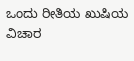ಒಂದು ರೀತಿಯ ಖುಷಿಯ ವಿಚಾರ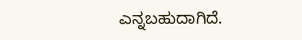ಎನ್ನಬಹುದಾಗಿದೆ.